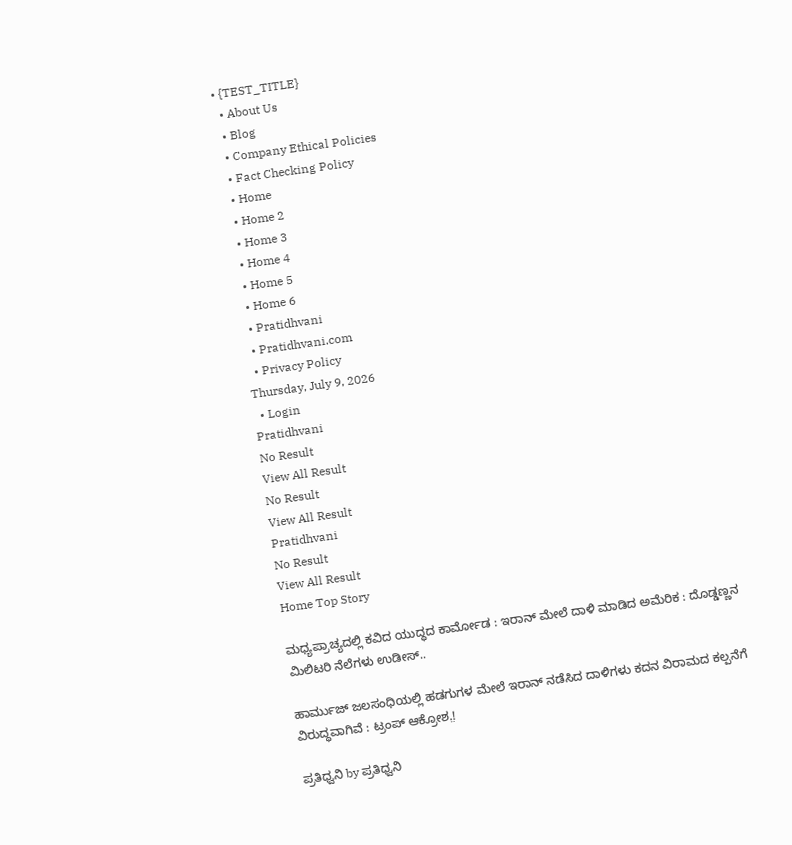• {TEST_TITLE}
  • About Us
  • Blog
  • Company Ethical Policies
  • Fact Checking Policy
  • Home
  • Home 2
  • Home 3
  • Home 4
  • Home 5
  • Home 6
  • Pratidhvani
  • Pratidhvani.com
  • Privacy Policy
Thursday, July 9, 2026
  • Login
Pratidhvani
No Result
View All Result
No Result
View All Result
Pratidhvani
No Result
View All Result
Home Top Story

ಮಧ್ಯಪ್ರಾಚ್ಯದಲ್ಲಿ ಕವಿದ ಯುದ್ಧದ ಕಾರ್ಮೋಡ : ಇರಾನ್‌ ಮೇಲೆ ದಾಳಿ ಮಾಡಿದ ಅಮೆರಿಕ : ದೊಡ್ಡಣ್ಣನ ಮಿಲಿಟರಿ ನೆಲೆಗಳು ಉಡೀಸ್..

ಹಾರ್ಮುಜ್‌ ಜಲಸಂಧಿಯಲ್ಲಿ ಹಡಗುಗಳ ಮೇಲೆ ಇರಾನ್‌ ನಡೆಸಿದ ದಾಳಿಗಳು ಕದನ ವಿರಾಮದ ಕಲ್ಪನೆಗೆ ವಿರುದ್ಧವಾಗಿವೆ : ಟ್ರಂಪ್‌ ಆಕ್ರೋಶ.̤!

ಪ್ರತಿಧ್ವನಿ by ಪ್ರತಿಧ್ವನಿ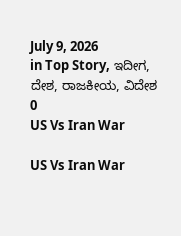July 9, 2026
in Top Story, ಇದೀಗ, ದೇಶ, ರಾಜಕೀಯ, ವಿದೇಶ
0
US Vs Iran War

US Vs Iran War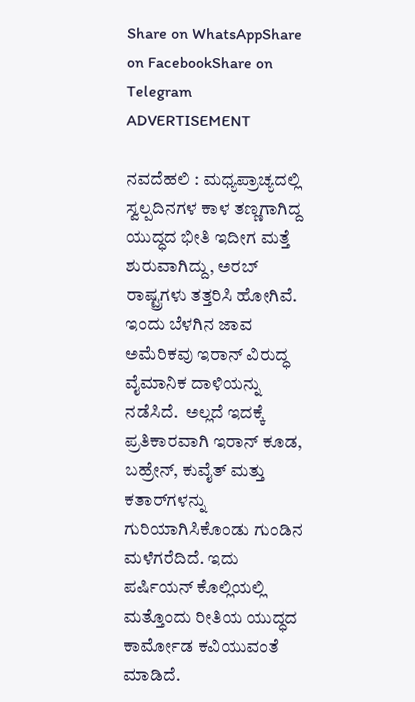Share on WhatsAppShare on FacebookShare on Telegram
ADVERTISEMENT

ನವದೆಹಲಿ : ಮಧ್ಯಪ್ರಾಚ್ಯದಲ್ಲಿ ಸ್ವಲ್ಪದಿನಗಳ ಕಾಳ ತಣ್ಣಗಾಗಿದ್ದ ಯುದ್ಧದ ಭೀತಿ ಇದೀಗ ಮತ್ತೆ ಶುರುವಾಗಿದ್ದು, ಅರಬ್‌ ರಾಷ್ಟ್ರಗಳು ತತ್ತರಿಸಿ ಹೋಗಿವೆ. ಇಂದು ಬೆಳಗಿನ ಜಾವ ಅಮೆರಿಕವು ಇರಾನ್ ವಿರುದ್ಧ ವೈಮಾನಿಕ ದಾಳಿಯನ್ನು ನಡೆಸಿದೆ.  ಅಲ್ಲದೆ ಇದಕ್ಕೆ ಪ್ರತಿಕಾರವಾಗಿ ಇರಾನ್‌ ಕೂಡ, ಬಹ್ರೇನ್, ಕುವೈತ್ ಮತ್ತು ಕತಾರ್‌ಗಳನ್ನು ಗುರಿಯಾಗಿಸಿಕೊಂಡು ಗುಂಡಿನ ಮಳೆಗರೆದಿದೆ. ಇದು ಪರ್ಷಿಯನ್ ಕೊಲ್ಲಿಯಲ್ಲಿ ಮತ್ತೊಂದು ರೀತಿಯ ಯುದ್ಧದ ಕಾರ್ಮೋಡ ಕವಿಯುವಂತೆ ಮಾಡಿದೆ.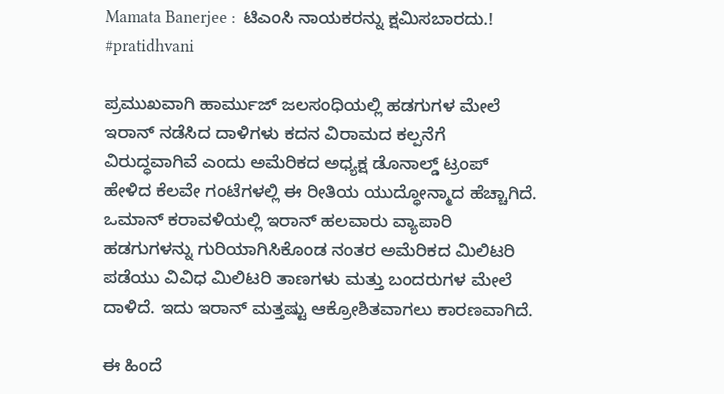Mamata Banerjee :  ಟಿಎಂಸಿ ನಾಯಕರನ್ನು ಕ್ಷಮಿಸಬಾರದು.! #pratidhvani

ಪ್ರಮುಖವಾಗಿ ಹಾರ್ಮುಜ್‌ ಜಲಸಂಧಿಯಲ್ಲಿ ಹಡಗುಗಳ ಮೇಲೆ ಇರಾನ್‌ ನಡೆಸಿದ ದಾಳಿಗಳು ಕದನ ವಿರಾಮದ ಕಲ್ಪನೆಗೆ ವಿರುದ್ಧವಾಗಿವೆ ಎಂದು ಅಮೆರಿಕದ ಅಧ್ಯಕ್ಷ ಡೊನಾಲ್ಡ್‌ ಟ್ರಂಪ್‌ ಹೇಳಿದ ಕೆಲವೇ ಗಂಟೆಗಳಲ್ಲಿ ಈ ರೀತಿಯ ಯುದ್ಧೋನ್ಮಾದ ಹೆಚ್ಚಾಗಿದೆ. ಒಮಾನ್ ಕರಾವಳಿಯಲ್ಲಿ ಇರಾನ್ ಹಲವಾರು ವ್ಯಾಪಾರಿ ಹಡಗುಗಳನ್ನು ಗುರಿಯಾಗಿಸಿಕೊಂಡ ನಂತರ ಅಮೆರಿಕದ ಮಿಲಿಟರಿ ಪಡೆಯು ವಿವಿಧ ಮಿಲಿಟರಿ ತಾಣಗಳು ಮತ್ತು ಬಂದರುಗಳ ಮೇಲೆ ದಾಳಿದೆ. ಇದು ಇರಾನ್‌ ಮತ್ತಷ್ಟು ಆಕ್ರೋಶಿತವಾಗಲು ಕಾರಣವಾಗಿದೆ.

ಈ ಹಿಂದೆ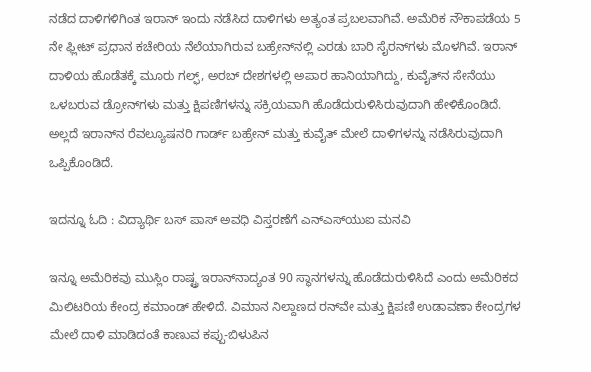ನಡೆದ ದಾಳಿಗಳಿಗಿಂತ ಇರಾನ್‌ ಇಂದು ನಡೆಸಿದ ದಾಳಿಗಳು ಅತ್ಯಂತ ಪ್ರಬಲವಾಗಿವೆ. ಅಮೆರಿಕ ನೌಕಾಪಡೆಯ 5 ನೇ ಫ್ಲೀಟ್ ಪ್ರಧಾನ ಕಚೇರಿಯ ನೆಲೆಯಾಗಿರುವ ಬಹ್ರೇನ್‌ನಲ್ಲಿ ಎರಡು ಬಾರಿ ಸೈರನ್‌ಗಳು ಮೊಳಗಿವೆ. ಇರಾನ್‌ ದಾಳಿಯ ಹೊಡೆತಕ್ಕೆ ಮೂರು ಗಲ್ಫ್, ಅರಬ್ ದೇಶಗಳಲ್ಲಿ ಅಪಾರ ಹಾನಿಯಾಗಿದ್ದು, ಕುವೈತ್‌ನ ಸೇನೆಯು ಒಳಬರುವ ಡ್ರೋನ್‌ಗಳು ಮತ್ತು ಕ್ಷಿಪಣಿಗಳನ್ನು ಸಕ್ರಿಯವಾಗಿ ಹೊಡೆದುರುಳಿಸಿರುವುದಾಗಿ ಹೇಳಿಕೊಂಡಿದೆ.  ಅಲ್ಲದೆ ಇರಾನ್‌ನ ರೆವಲ್ಯೂಷನರಿ ಗಾರ್ಡ್ ಬಹ್ರೇನ್ ಮತ್ತು ಕುವೈತ್ ಮೇಲೆ ದಾಳಿಗಳನ್ನು ನಡೆಸಿರುವುದಾಗಿ ಒಪ್ಪಿಕೊಂಡಿದೆ.

ಇದನ್ನೂ ಓದಿ : ವಿದ್ಯಾರ್ಥಿ ಬಸ್ ಪಾಸ್ ಅವಧಿ ವಿಸ್ತರಣೆಗೆ ಎನ್‌ಎಸ್‌ಯುಐ ಮನವಿ

ಇನ್ನೂ ಅಮೆರಿಕವು ಮುಸ್ಲಿಂ ರಾಷ್ಟ್ರ ಇರಾನ್‌ನಾದ್ಯಂತ 90 ಸ್ಥಾನಗಳನ್ನು ಹೊಡೆದುರುಳಿಸಿದೆ ಎಂದು ಅಮೆರಿಕದ ಮಿಲಿಟರಿಯ ಕೇಂದ್ರ ಕಮಾಂಡ್ ಹೇಳಿದೆ. ವಿಮಾನ ನಿಲ್ದಾಣದ ರನ್‌ವೇ ಮತ್ತು ಕ್ಷಿಪಣಿ ಉಡಾವಣಾ ಕೇಂದ್ರಗಳ ಮೇಲೆ ದಾಳಿ ಮಾಡಿದಂತೆ ಕಾಣುವ ಕಪ್ಪು-ಬಿಳುಪಿನ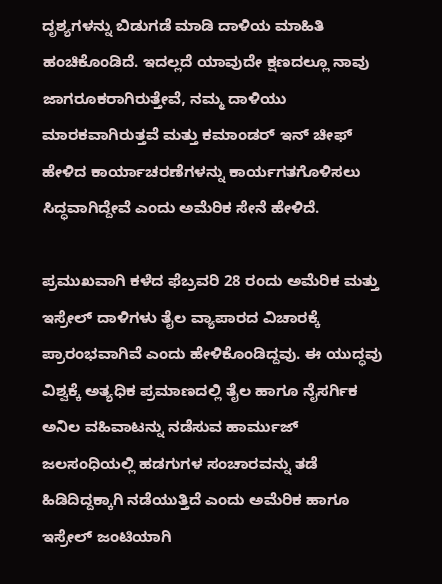ದೃಶ್ಯಗಳನ್ನು ಬಿಡುಗಡೆ ಮಾಡಿ ದಾಳಿಯ ಮಾಹಿತಿ ಹಂಚಿಕೊಂಡಿದೆ. ಇದಲ್ಲದೆ ಯಾವುದೇ ಕ್ಷಣದಲ್ಲೂ ನಾವು ಜಾಗರೂಕರಾಗಿರುತ್ತೇವೆ, ನಮ್ಮ ದಾಳಿಯು ಮಾರಕವಾಗಿರುತ್ತವೆ ಮತ್ತು ಕಮಾಂಡರ್ ಇನ್ ಚೀಫ್ ಹೇಳಿದ ಕಾರ್ಯಾಚರಣೆಗಳನ್ನು ಕಾರ್ಯಗತಗೊಳಿಸಲು ಸಿದ್ಧವಾಗಿದ್ದೇವೆ ಎಂದು ಅಮೆರಿಕ ಸೇನೆ ಹೇಳಿದೆ.

ಪ್ರಮುಖವಾಗಿ ಕಳೆದ ಫೆಬ್ರವರಿ 28 ರಂದು ಅಮೆರಿಕ ಮತ್ತು ಇಸ್ರೇಲ್ ದಾಳಿಗಳು ತೈಲ ವ್ಯಾಪಾರದ ವಿಚಾರಕ್ಕೆ ಪ್ರಾರಂಭವಾಗಿವೆ ಎಂದು ಹೇಳಿಕೊಂಡಿದ್ದವು. ಈ ಯುದ್ಧವು ವಿಶ್ವಕ್ಕೆ ಅತ್ಯಧಿಕ ಪ್ರಮಾಣದಲ್ಲಿ ತೈಲ ಹಾಗೂ ನೈಸರ್ಗಿಕ ಅನಿಲ ವಹಿವಾಟನ್ನು ನಡೆಸುವ ಹಾರ್ಮುಜ್‌ ಜಲಸಂಧಿಯಲ್ಲಿ ಹಡಗುಗಳ ಸಂಚಾರವನ್ನು ತಡೆ ಹಿಡಿದಿದ್ದಕ್ಕಾಗಿ ನಡೆಯುತ್ತಿದೆ ಎಂದು ಅಮೆರಿಕ ಹಾಗೂ ಇಸ್ರೇಲ್‌ ಜಂಟಿಯಾಗಿ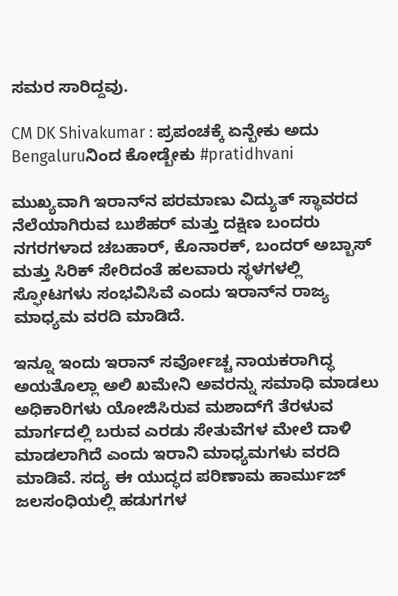ಸಮರ ಸಾರಿದ್ದವು.

CM DK Shivakumar : ಪ್ರಪಂಚಕ್ಕೆ ಏನ್ಬೇಕು ಅದು Bengaluruನಿಂದ ಕೋಡ್ಬೇಕು #pratidhvani

ಮುಖ್ಯವಾಗಿ ಇರಾನ್‌ನ ಪರಮಾಣು ವಿದ್ಯುತ್ ಸ್ಥಾವರದ ನೆಲೆಯಾಗಿರುವ ಬುಶೆಹರ್ ಮತ್ತು ದಕ್ಷಿಣ ಬಂದರು ನಗರಗಳಾದ ಚಬಹಾರ್, ಕೊನಾರಕ್, ಬಂದರ್ ಅಬ್ಬಾಸ್ ಮತ್ತು ಸಿರಿಕ್ ಸೇರಿದಂತೆ ಹಲವಾರು ಸ್ಥಳಗಳಲ್ಲಿ ಸ್ಫೋಟಗಳು ಸಂಭವಿಸಿವೆ ಎಂದು ಇರಾನ್‌ನ ರಾಜ್ಯ ಮಾಧ್ಯಮ ವರದಿ ಮಾಡಿದೆ.

ಇನ್ನೂ ಇಂದು ಇರಾನ್‌ ಸರ್ವೋಚ್ಚ ನಾಯಕರಾಗಿದ್ಧ ಅಯತೊಲ್ಲಾ ಅಲಿ ಖಮೇನಿ ಅವರನ್ನು ಸಮಾಧಿ ಮಾಡಲು ಅಧಿಕಾರಿಗಳು ಯೋಜಿಸಿರುವ ಮಶಾದ್‌ಗೆ ತೆರಳುವ ಮಾರ್ಗದಲ್ಲಿ ಬರುವ ಎರಡು ಸೇತುವೆಗಳ ಮೇಲೆ ದಾಳಿ ಮಾಡಲಾಗಿದೆ ಎಂದು ಇರಾನಿ ಮಾಧ್ಯಮಗಳು ವರದಿ ಮಾಡಿವೆ. ಸದ್ಯ ಈ ಯುದ್ಧದ ಪರಿಣಾಮ ಹಾರ್ಮುಜ್‌ ಜಲಸಂಧಿಯಲ್ಲಿ ಹಡುಗಗಳ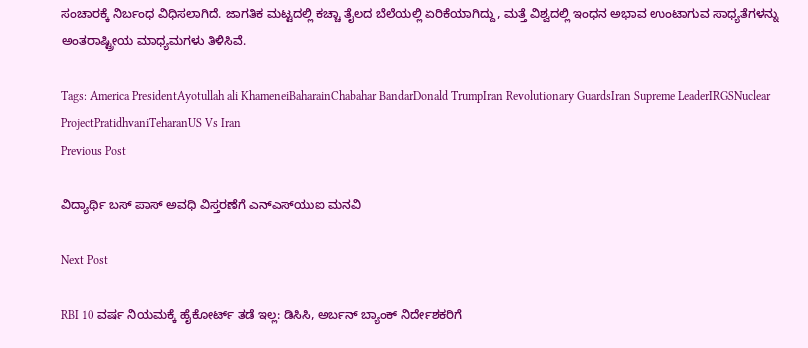ಸಂಚಾರಕ್ಕೆ ನಿರ್ಬಂಧ ವಿಧಿಸಲಾಗಿದೆ. ಜಾಗತಿಕ ಮಟ್ಟದಲ್ಲಿ ಕಚ್ಚಾ ತೈಲದ ಬೆಲೆಯಲ್ಲಿ ಏರಿಕೆಯಾಗಿದ್ದು, ಮತ್ತೆ ವಿಶ್ವದಲ್ಲಿ ಇಂಧನ ಅಭಾವ ಉಂಟಾಗುವ ಸಾಧ್ಯತೆಗಳನ್ನು ಅಂತರಾಷ್ಟ್ರೀಯ ಮಾಧ್ಯಮಗಳು ತಿಳಿಸಿವೆ.

Tags: America PresidentAyotullah ali KhameneiBaharainChabahar BandarDonald TrumpIran Revolutionary GuardsIran Supreme LeaderIRGSNuclear ProjectPratidhvaniTeharanUS Vs Iran
Previous Post

ವಿದ್ಯಾರ್ಥಿ ಬಸ್ ಪಾಸ್ ಅವಧಿ ವಿಸ್ತರಣೆಗೆ ಎನ್‌ಎಸ್‌ಯುಐ ಮನವಿ

Next Post

RBI 10 ವರ್ಷ ನಿಯಮಕ್ಕೆ ಹೈಕೋರ್ಟ್ ತಡೆ ಇಲ್ಲ: ಡಿಸಿಸಿ, ಅರ್ಬನ್ ಬ್ಯಾಂಕ್ ನಿರ್ದೇಶಕರಿಗೆ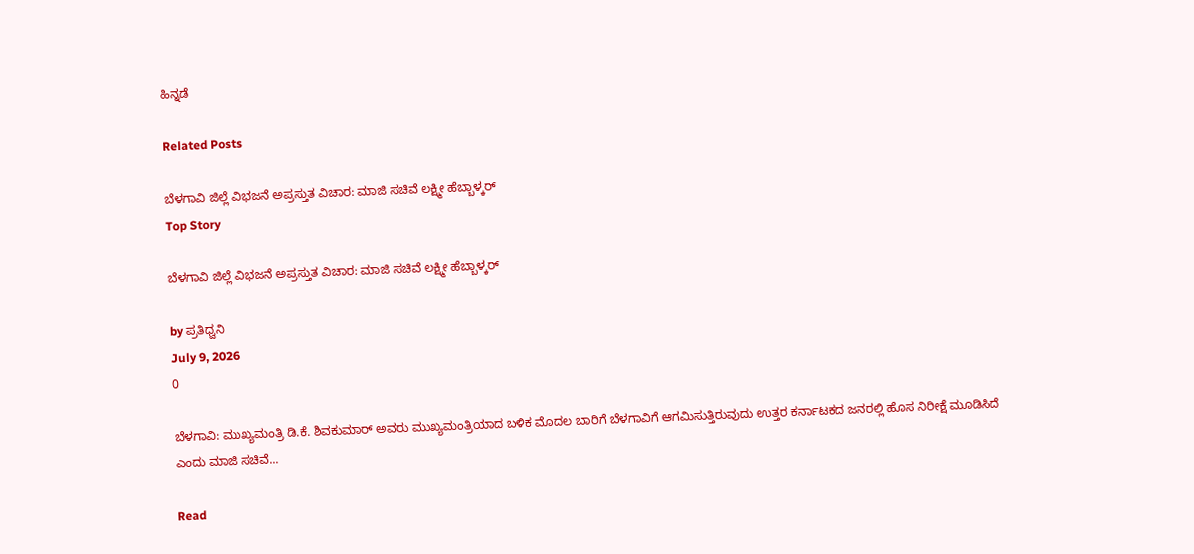ಹಿನ್ನಡೆ

Related Posts

ಬೆಳಗಾವಿ ಜಿಲ್ಲೆ ವಿಭಜನೆ ಅಪ್ರಸ್ತುತ ವಿಚಾರ: ಮಾಜಿ ಸಚಿವೆ ಲಕ್ಷ್ಮೀ ಹೆಬ್ಬಾಳ್ಕರ್
Top Story

ಬೆಳಗಾವಿ ಜಿಲ್ಲೆ ವಿಭಜನೆ ಅಪ್ರಸ್ತುತ ವಿಚಾರ: ಮಾಜಿ ಸಚಿವೆ ಲಕ್ಷ್ಮೀ ಹೆಬ್ಬಾಳ್ಕರ್

by ಪ್ರತಿಧ್ವನಿ
July 9, 2026
0

ಬೆಳಗಾವಿ: ಮುಖ್ಯಮಂತ್ರಿ ಡಿ.ಕೆ. ಶಿವಕುಮಾರ್ ಅವರು ಮುಖ್ಯಮಂತ್ರಿಯಾದ ಬಳಿಕ ಮೊದಲ ಬಾರಿಗೆ ಬೆಳಗಾವಿಗೆ ಆಗಮಿಸುತ್ತಿರುವುದು ಉತ್ತರ ಕರ್ನಾಟಕದ ಜನರಲ್ಲಿ ಹೊಸ ನಿರೀಕ್ಷೆ ಮೂಡಿಸಿದೆ ಎಂದು ಮಾಜಿ ಸಚಿವೆ...

Read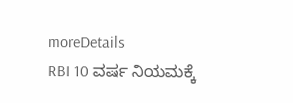moreDetails
RBI 10 ವರ್ಷ ನಿಯಮಕ್ಕೆ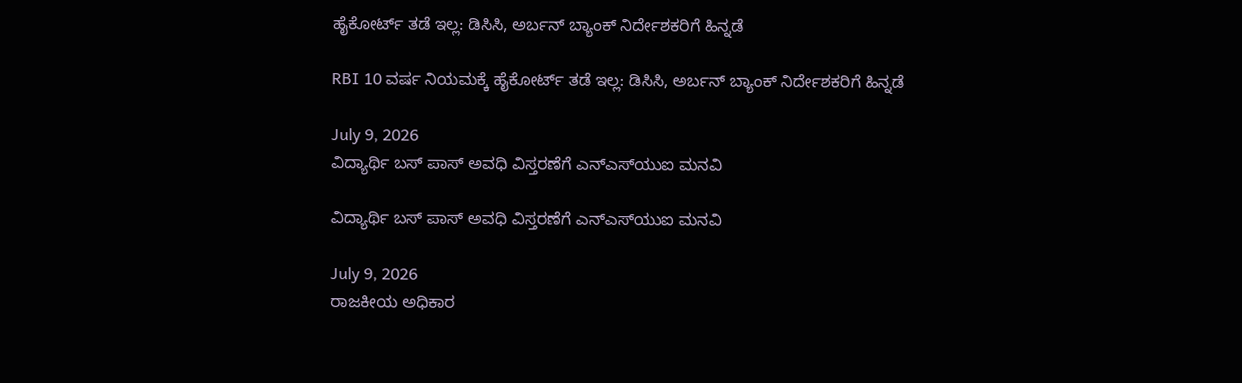ಹೈಕೋರ್ಟ್ ತಡೆ ಇಲ್ಲ: ಡಿಸಿಸಿ, ಅರ್ಬನ್ ಬ್ಯಾಂಕ್ ನಿರ್ದೇಶಕರಿಗೆ ಹಿನ್ನಡೆ

RBI 10 ವರ್ಷ ನಿಯಮಕ್ಕೆ ಹೈಕೋರ್ಟ್ ತಡೆ ಇಲ್ಲ: ಡಿಸಿಸಿ, ಅರ್ಬನ್ ಬ್ಯಾಂಕ್ ನಿರ್ದೇಶಕರಿಗೆ ಹಿನ್ನಡೆ

July 9, 2026
ವಿದ್ಯಾರ್ಥಿ ಬಸ್ ಪಾಸ್ ಅವಧಿ ವಿಸ್ತರಣೆಗೆ ಎನ್‌ಎಸ್‌ಯುಐ ಮನವಿ

ವಿದ್ಯಾರ್ಥಿ ಬಸ್ ಪಾಸ್ ಅವಧಿ ವಿಸ್ತರಣೆಗೆ ಎನ್‌ಎಸ್‌ಯುಐ ಮನವಿ

July 9, 2026
ರಾಜಕೀಯ ಅಧಿಕಾರ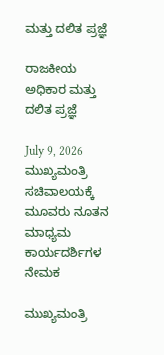ಮತ್ತು ದಲಿತ ಪ್ರಜ್ಞೆ

ರಾಜಕೀಯ ಅಧಿಕಾರ ಮತ್ತು ದಲಿತ ಪ್ರಜ್ಞೆ

July 9, 2026
ಮುಖ್ಯಮಂತ್ರಿ ಸಚಿವಾಲಯಕ್ಕೆ ಮೂವರು ನೂತನ ಮಾಧ್ಯಮ ಕಾರ್ಯದರ್ಶಿಗಳ ನೇಮಕ‌

ಮುಖ್ಯಮಂತ್ರಿ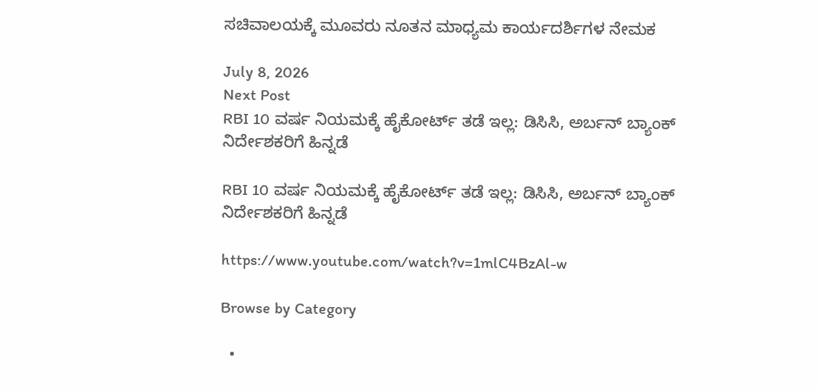ಸಚಿವಾಲಯಕ್ಕೆ ಮೂವರು ನೂತನ ಮಾಧ್ಯಮ ಕಾರ್ಯದರ್ಶಿಗಳ ನೇಮಕ‌

July 8, 2026
Next Post
RBI 10 ವರ್ಷ ನಿಯಮಕ್ಕೆ ಹೈಕೋರ್ಟ್ ತಡೆ ಇಲ್ಲ: ಡಿಸಿಸಿ, ಅರ್ಬನ್ ಬ್ಯಾಂಕ್ ನಿರ್ದೇಶಕರಿಗೆ ಹಿನ್ನಡೆ

RBI 10 ವರ್ಷ ನಿಯಮಕ್ಕೆ ಹೈಕೋರ್ಟ್ ತಡೆ ಇಲ್ಲ: ಡಿಸಿಸಿ, ಅರ್ಬನ್ ಬ್ಯಾಂಕ್ ನಿರ್ದೇಶಕರಿಗೆ ಹಿನ್ನಡೆ

https://www.youtube.com/watch?v=1mlC4BzAl-w

Browse by Category

  •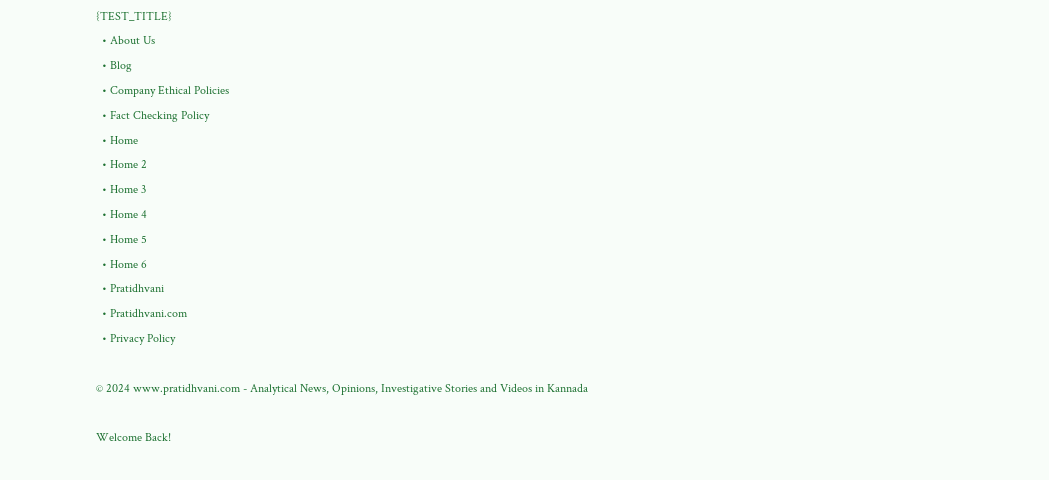{TEST_TITLE}
  • About Us
  • Blog
  • Company Ethical Policies
  • Fact Checking Policy
  • Home
  • Home 2
  • Home 3
  • Home 4
  • Home 5
  • Home 6
  • Pratidhvani
  • Pratidhvani.com
  • Privacy Policy

© 2024 www.pratidhvani.com - Analytical News, Opinions, Investigative Stories and Videos in Kannada

Welcome Back!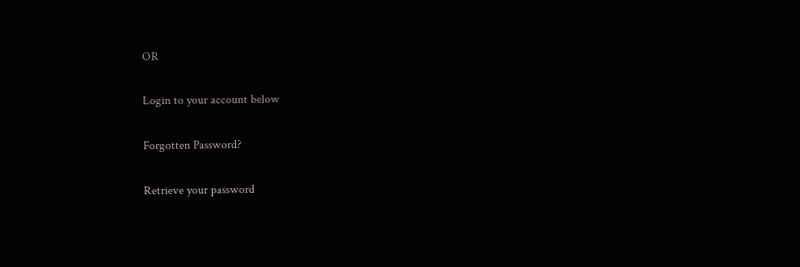OR

Login to your account below

Forgotten Password?

Retrieve your password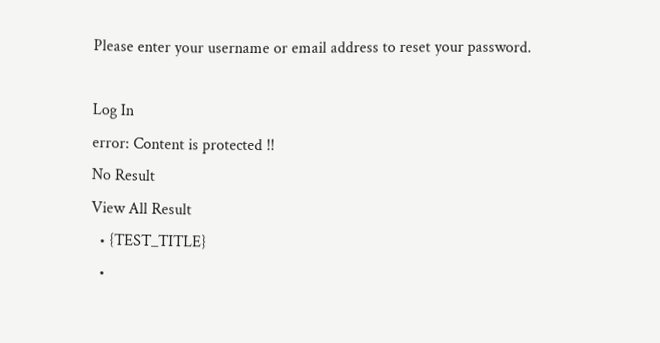Please enter your username or email address to reset your password.

Log In
error: Content is protected !!
No Result
View All Result
  • {TEST_TITLE}
  •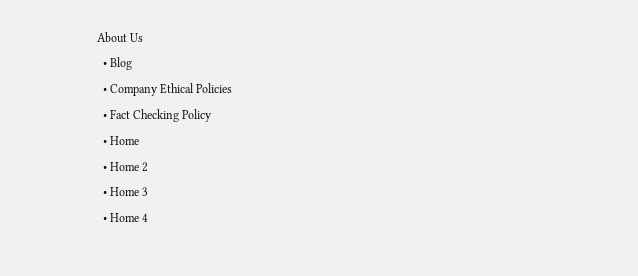About Us
  • Blog
  • Company Ethical Policies
  • Fact Checking Policy
  • Home
  • Home 2
  • Home 3
  • Home 4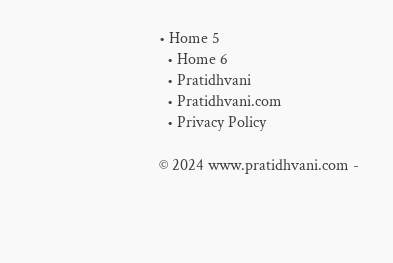• Home 5
  • Home 6
  • Pratidhvani
  • Pratidhvani.com
  • Privacy Policy

© 2024 www.pratidhvani.com -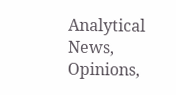Analytical News, Opinions,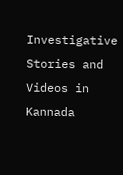Investigative Stories and Videos in Kannada